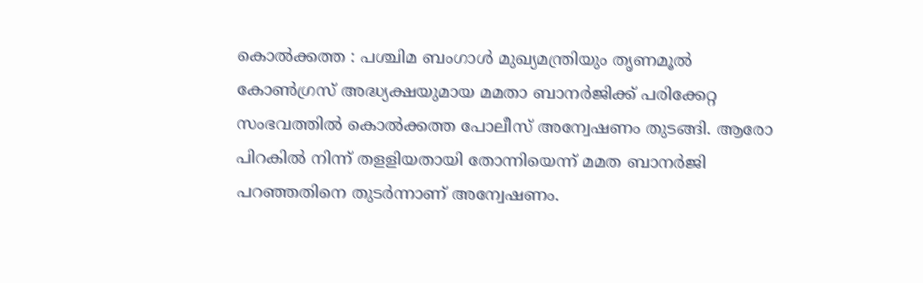കൊൽക്കത്ത : പശ്ചിമ ബംഗാൾ മുഖ്യമന്ത്രിയും തൃണമൂൽ കോൺഗ്രസ് അദ്ധ്യക്ഷയുമായ മമതാ ബാനർജിക്ക് പരിക്കേറ്റ സംഭവത്തിൽ കൊൽക്കത്ത പോലീസ് അന്വേഷണം തുടങ്ങി. ആരോ പിറകിൽ നിന്ന് തളളിയതായി തോന്നിയെന്ന് മമത ബാനർജി പറഞ്ഞതിനെ തുടർന്നാണ് അന്വേഷണം.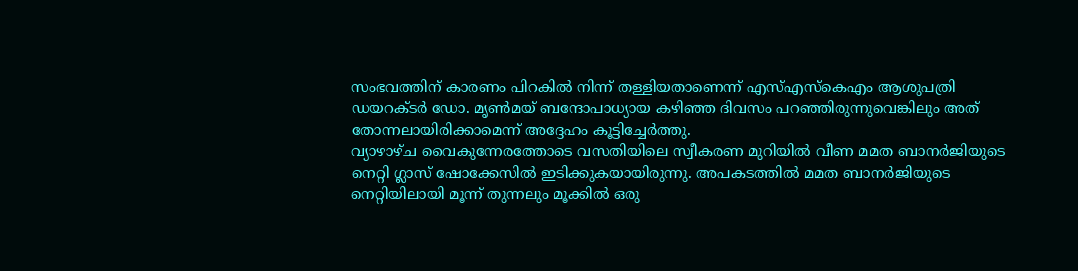സംഭവത്തിന് കാരണം പിറകിൽ നിന്ന് തള്ളിയതാണെന്ന് എസ്എസ്കെഎം ആശുപത്രി ഡയറക്ടർ ഡോ. മൃൺമയ് ബന്ദോപാധ്യായ കഴിഞ്ഞ ദിവസം പറഞ്ഞിരുന്നുവെങ്കിലും അത് തോന്നലായിരിക്കാമെന്ന് അദ്ദേഹം കൂട്ടിച്ചേർത്തു.
വ്യാഴാഴ്ച വൈകുന്നേരത്തോടെ വസതിയിലെ സ്വീകരണ മുറിയിൽ വീണ മമത ബാനർജിയുടെ നെറ്റി ഗ്ലാസ് ഷോക്കേസിൽ ഇടിക്കുകയായിരുന്നു. അപകടത്തിൽ മമത ബാനർജിയുടെ നെറ്റിയിലായി മൂന്ന് തുന്നലും മൂക്കിൽ ഒരു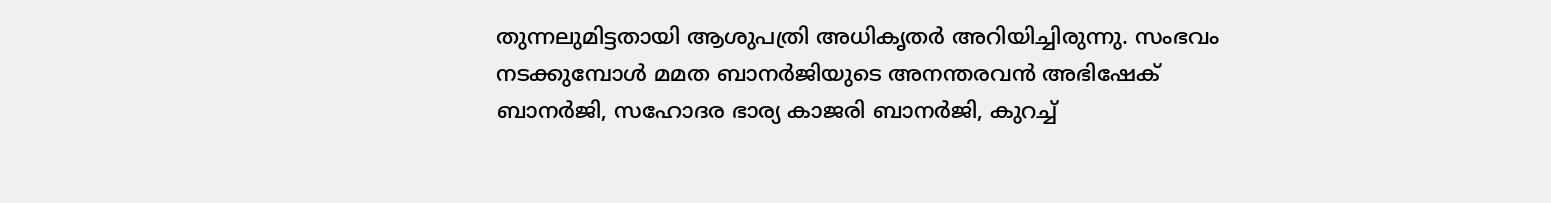തുന്നലുമിട്ടതായി ആശുപത്രി അധികൃതർ അറിയിച്ചിരുന്നു. സംഭവം നടക്കുമ്പോൾ മമത ബാനർജിയുടെ അനന്തരവൻ അഭിഷേക് ബാനർജി, സഹോദര ഭാര്യ കാജരി ബാനർജി, കുറച്ച്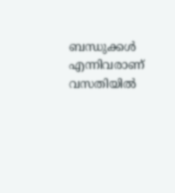ബന്ധുക്കൾ എന്നിവരാണ് വസതിയിൽ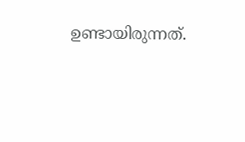ഉണ്ടായിരുന്നത്.